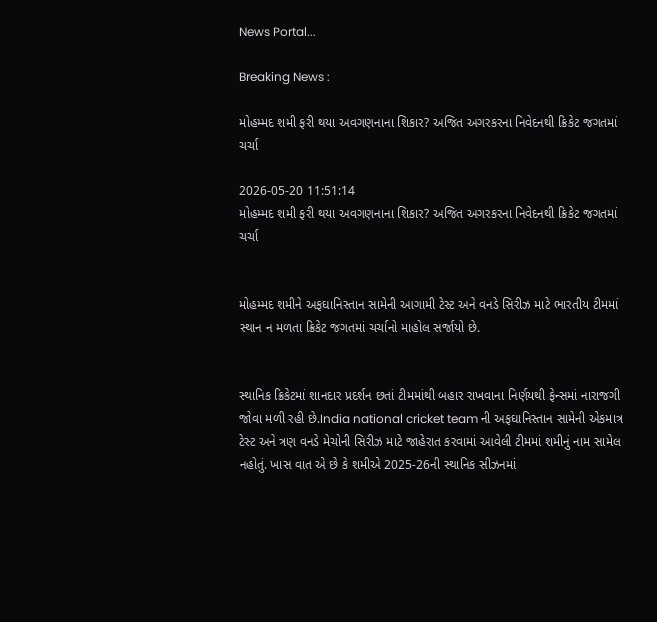News Portal...

Breaking News :

મોહમ્મદ શમી ફરી થયા અવગણનાના શિકાર? અજિત અગરકરના નિવેદનથી ક્રિકેટ જગતમાં ચર્ચા

2026-05-20 11:51:14
મોહમ્મદ શમી ફરી થયા અવગણનાના શિકાર? અજિત અગરકરના નિવેદનથી ક્રિકેટ જગતમાં ચર્ચા


મોહમ્મદ શમીને અફઘાનિસ્તાન સામેની આગામી ટેસ્ટ અને વનડે સિરીઝ માટે ભારતીય ટીમમાં સ્થાન ન મળતા ક્રિકેટ જગતમાં ચર્ચાનો માહોલ સર્જાયો છે.


સ્થાનિક ક્રિકેટમાં શાનદાર પ્રદર્શન છતાં ટીમમાંથી બહાર રાખવાના નિર્ણયથી ફેન્સમાં નારાજગી જોવા મળી રહી છે.India national cricket team ની અફઘાનિસ્તાન સામેની એકમાત્ર ટેસ્ટ અને ત્રણ વનડે મેચોની સિરીઝ માટે જાહેરાત કરવામાં આવેલી ટીમમાં શમીનું નામ સામેલ નહોતું. ખાસ વાત એ છે કે શમીએ 2025-26ની સ્થાનિક સીઝનમાં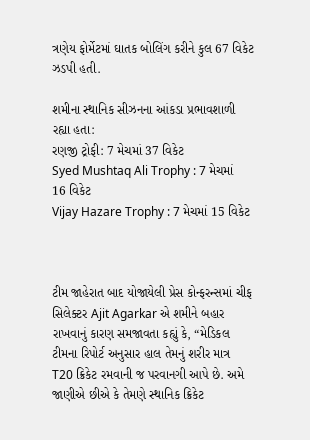ત્રણેય ફોર્મેટમાં ઘાતક બોલિંગ કરીને કુલ 67 વિકેટ ઝડપી હતી.

શમીના સ્થાનિક સીઝનના આંકડા પ્રભાવશાળી રહ્યા હતા:
રણજી ટ્રોફી: 7 મેચમાં 37 વિકેટ
Syed Mushtaq Ali Trophy : 7 મેચમાં 16 વિકેટ
Vijay Hazare Trophy : 7 મેચમાં 15 વિકેટ



ટીમ જાહેરાત બાદ યોજાયેલી પ્રેસ કોન્ફરન્સમાં ચીફ સિલેક્ટર Ajit Agarkar એ શમીને બહાર રાખવાનું કારણ સમજાવતા કહ્યું કે, “મેડિકલ ટીમના રિપોર્ટ અનુસાર હાલ તેમનું શરીર માત્ર T20 ક્રિકેટ રમવાની જ પરવાનગી આપે છે. અમે જાણીએ છીએ કે તેમણે સ્થાનિક ક્રિકેટ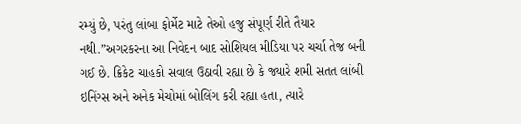રમ્યું છે, પરંતુ લાંબા ફોર્મેટ માટે તેઓ હજુ સંપૂર્ણ રીતે તૈયાર નથી.”અગરકરના આ નિવેદન બાદ સોશિયલ મીડિયા પર ચર્ચા તેજ બની ગઈ છે. ક્રિકેટ ચાહકો સવાલ ઉઠાવી રહ્યા છે કે જ્યારે શમી સતત લાંબી ઇનિંગ્સ અને અનેક મેચોમાં બોલિંગ કરી રહ્યા હતા, ત્યારે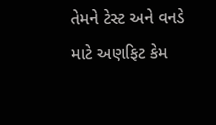તેમને ટેસ્ટ અને વનડે માટે અણફિટ કેમ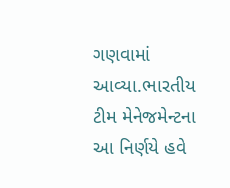ગણવામાં આવ્યા.ભારતીય ટીમ મેનેજમેન્ટના આ નિર્ણયે હવે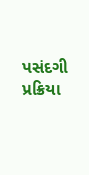પસંદગી પ્રક્રિયા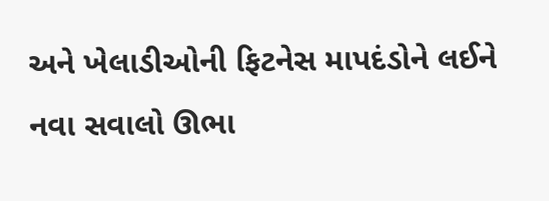અને ખેલાડીઓની ફિટનેસ માપદંડોને લઈને નવા સવાલો ઊભા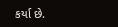કર્યા છે.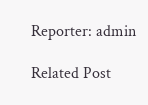Reporter: admin

Related Post